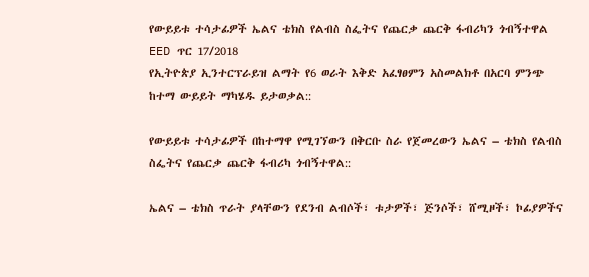የውይይቱ ተሳታፊዎች ኤልና ቴክስ የልብስ ስፌትና የጨርቃ ጨርቅ ፋብሪካን ጎብኝተዋል
EED ጥር 17/2018
የኢትዮጵያ ኢንተርፕራይዝ ልማት የ6 ወራት እቅድ አፈፃፀምን አስመልክቶ በአርባ ምንጭ ከተማ ውይይት ማካሄዱ ይታወቃል::

የውይይቱ ተሳታፊዎች በከተማዋ የሚገኘውን በቅርቡ ስራ የጀመረውን ኤልና – ቴክስ የልብስ ስፌትና የጨርቃ ጨርቅ ፋብሪካ ጎብኝተዋል::

ኤልና – ቴክስ ጥራት ያላቸውን የደንብ ልብሶች፣ ቱታዎች፣ ጅንሶች፣ ሸሚዞች፣ ኮፊያዎችና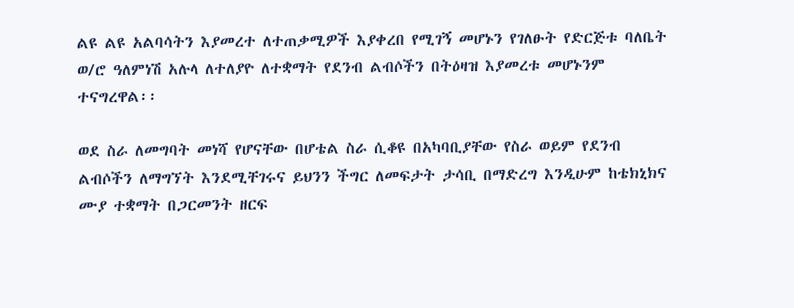ልዩ ልዩ አልባሳትን እያመረተ ለተጠቃሚዎች እያቀረበ የሚገኝ መሆኑን የገለፁት የድርጅቱ ባለቤት ወ/ሮ ዓለምነሽ አሉላ ለተለያዮ ለተቋማት የደንብ ልብሶችን በትዕዛዝ እያመረቱ መሆኑንም ተናግረዋል፡፡

ወደ ስራ ለመግባት መነሻ የሆናቸው በሆቴል ስራ ሲቆዩ በአካባቢያቸው የስራ ወይም የደንብ ልብሶችን ለማግኘት እንደሚቸገሩና ይህንን ችግር ለመፍታት ታሳቢ በማድረግ እንዲሁም ከቴክኒክና ሙያ ተቋማት በጋርመንት ዘርፍ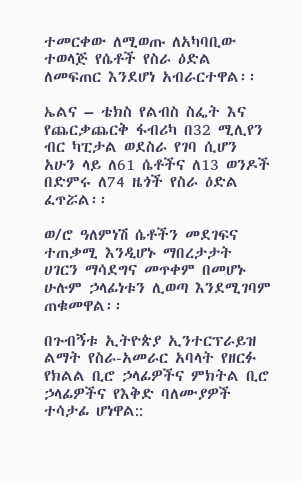ተመርቀው ለሚወጡ ለአካባቢው ተወላጅ የሴቶች የስራ ዕድል ለመፍጠር እንደሆነ አብራርተዋል፡፡

ኤልና – ቴክስ የልብስ ስፌት እና የጨርቃጨርቅ ፋብሪካ በ32 ሚሊየን ብር ካፒታል ወደስራ የገባ ሲሆን አሁን ላይ ለ61 ሴቶችና ለ13 ወንዶች በድምሩ ለ74 ዜጎች የስራ ዕድል ፈጥሯል፡፡

ወ/ሮ ዓለምነሽ ሴቶችን መደገፍና ተጠቃሚ እንዲሆኑ ማበረታታት ሀገርን ማሳደግና መጥቀም በመሆኑ ሁሉም ኃላፊነቱን ሊወጣ እንደሚገባም ጠቁመዋል፡፡

በጉብኝቱ ኢትዮጵያ ኢንተርፕራይዝ ልማት የስራ-አመራር አባላት የዘርፉ የክልል ቢሮ ኃላፊዎችና ምክትል ቢሮ ኃላፊዎችና የእቅድ ባለሙያዎች ተሳታፊ ሆነዋል::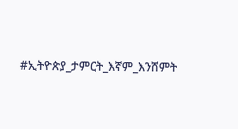#ኢትዮጵያ_ታምርት_እኛም_እንሸምት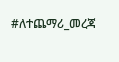#ለተጨማሪ_መረጃ